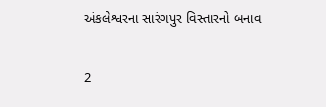અંકલેશ્વરના સારંગપુર વિસ્તારનો બનાવ

2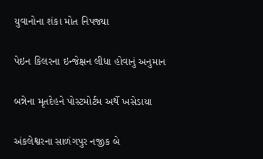યુવાનોના શંકા મોત નિપજ્યા

પેઇન કિલરના ઇન્જેક્ષન લીધા હોવાનું અનુમાન

બન્નેના મૃતદેહને પોસ્ટમોર્ટમ અર્થે ખસેડાયા

અંકલેશ્વરના સાળંગપુર નજીક બે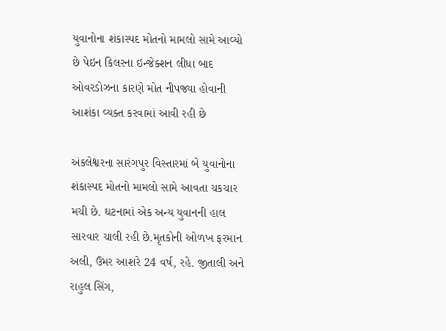યુવાનોના શંકાસ્પદ મોતનો મામલો સામે આવ્યો છે પેઇન કિલરના ઇન્જેક્શન લીધા બાદ ઓવરડોઝના કારણે મોત નીપજ્યા હોવાની આશંકા વ્યક્ત કરવામાં આવી રહી છે

અંકલેશ્વરના સારંગપુર વિસ્તારમાં બે યુવાનોના શંકાસ્પદ મોતનો મામલો સામે આવતા ચકચાર મચી છે. ઘટનામાં એક અન્ય યુવાનની હાલ સારવાર ચાલી રહી છે.મૃતકોની ઓળખ ફરમાન અલી, ઉંમર આશરે 24 વર્ષ, રહે. જીતાલી અને રાહુલ સિંગ,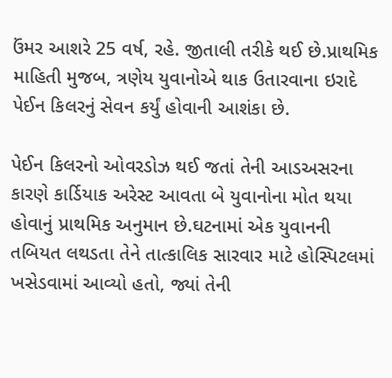ઉંમર આશરે 25 વર્ષ, રહે. જીતાલી તરીકે થઈ છે.પ્રાથમિક માહિતી મુજબ, ત્રણેય યુવાનોએ થાક ઉતારવાના ઇરાદે પેઈન કિલરનું સેવન કર્યું હોવાની આશંકા છે.

પેઈન કિલરનો ઓવરડોઝ થઈ જતાં તેની આડઅસરના કારણે કાર્ડિયાક અરેસ્ટ આવતા બે યુવાનોના મોત થયા હોવાનું પ્રાથમિક અનુમાન છે.ઘટનામાં એક યુવાનની તબિયત લથડતા તેને તાત્કાલિક સારવાર માટે હોસ્પિટલમાં ખસેડવામાં આવ્યો હતો, જ્યાં તેની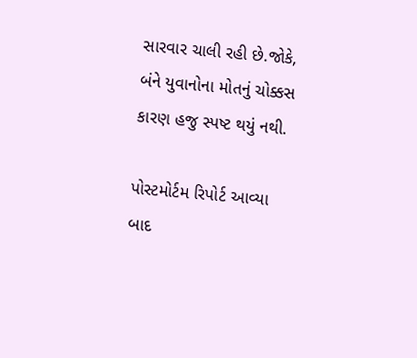સારવાર ચાલી રહી છે.જોકે, બંને યુવાનોના મોતનું ચોક્કસ કારણ હજુ સ્પષ્ટ થયું નથી.

પોસ્ટમોર્ટમ રિપોર્ટ આવ્યા બાદ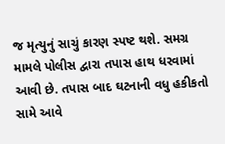જ મૃત્યુનું સાચું કારણ સ્પષ્ટ થશે. સમગ્ર મામલે પોલીસ દ્વારા તપાસ હાથ ધરવામાં આવી છે. તપાસ બાદ ઘટનાની વધુ હકીકતો સામે આવે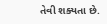તેવી શક્યતા છે.